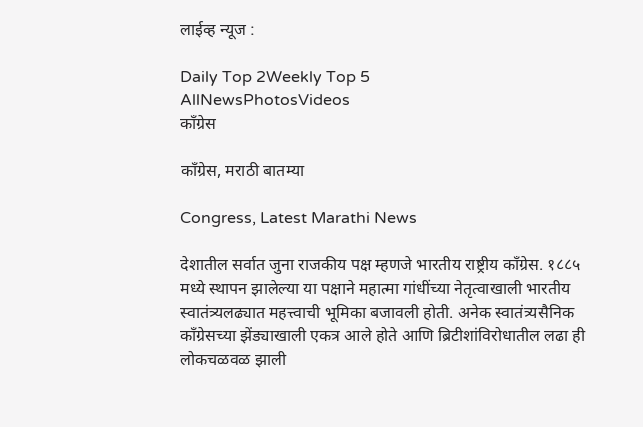लाईव्ह न्यूज :

Daily Top 2Weekly Top 5
AllNewsPhotosVideos
काँग्रेस

काँग्रेस, मराठी बातम्या

Congress, Latest Marathi News

देशातील सर्वात जुना राजकीय पक्ष म्हणजे भारतीय राष्ट्रीय काँग्रेस. १८८५ मध्ये स्थापन झालेल्या या पक्षाने महात्मा गांधींच्या नेतृत्वाखाली भारतीय स्वातंत्र्यलढ्यात महत्त्वाची भूमिका बजावली होती. अनेक स्वातंत्र्यसैनिक काँग्रेसच्या झेंड्याखाली एकत्र आले होते आणि ब्रिटीशांविरोधातील लढा ही लोकचळवळ झाली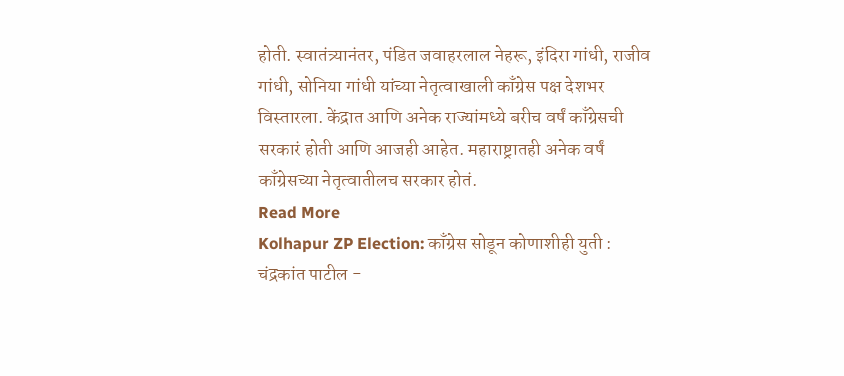होती. स्वातंत्र्यानंतर, पंडित जवाहरलाल नेहरू, इंदिरा गांधी, राजीव गांधी, सोनिया गांधी यांच्या नेतृत्वाखाली काँग्रेस पक्ष देशभर विस्तारला. केंद्रात आणि अनेक राज्यांमध्ये बरीच वर्षं काँग्रेसची सरकारं होती आणि आजही आहेत. महाराष्ट्रातही अनेक वर्षं काँग्रेसच्या नेतृत्वातीलच सरकार होतं.
Read More
Kolhapur ZP Election: काँग्रेस सोडून कोणाशीही युती : चंद्रकांत पाटील -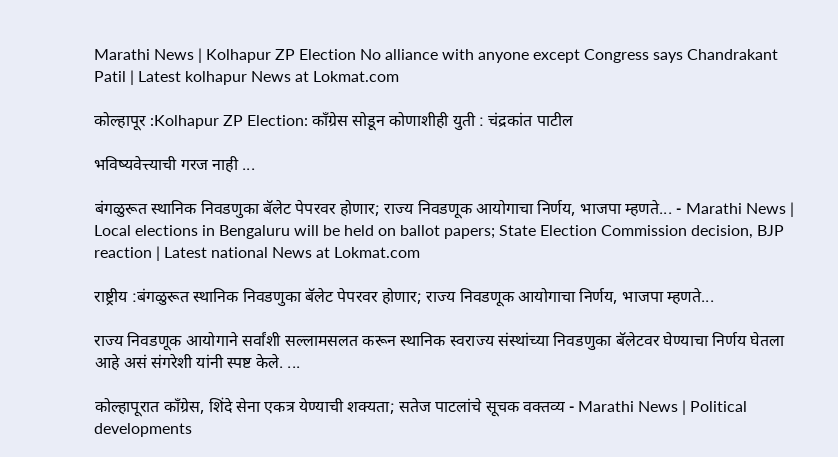Marathi News | Kolhapur ZP Election No alliance with anyone except Congress says Chandrakant Patil | Latest kolhapur News at Lokmat.com

कोल्हापूर :Kolhapur ZP Election: काँग्रेस सोडून कोणाशीही युती : चंद्रकांत पाटील

भविष्यवेत्त्याची गरज नाही ...

बंगळुरूत स्थानिक निवडणुका बॅलेट पेपरवर होणार; राज्य निवडणूक आयोगाचा निर्णय, भाजपा म्हणते... - Marathi News | Local elections in Bengaluru will be held on ballot papers; State Election Commission decision, BJP reaction | Latest national News at Lokmat.com

राष्ट्रीय :बंगळुरूत स्थानिक निवडणुका बॅलेट पेपरवर होणार; राज्य निवडणूक आयोगाचा निर्णय, भाजपा म्हणते...

राज्य निवडणूक आयोगाने सर्वांशी सल्लामसलत करून स्थानिक स्वराज्य संस्थांच्या निवडणुका बॅलेटवर घेण्याचा निर्णय घेतला आहे असं संगरेशी यांनी स्पष्ट केले. ...

कोल्हापूरात काँग्रेस, शिंदे सेना एकत्र येण्याची शक्यता; सतेज पाटलांचे सूचक वक्तव्य - Marathi News | Political developments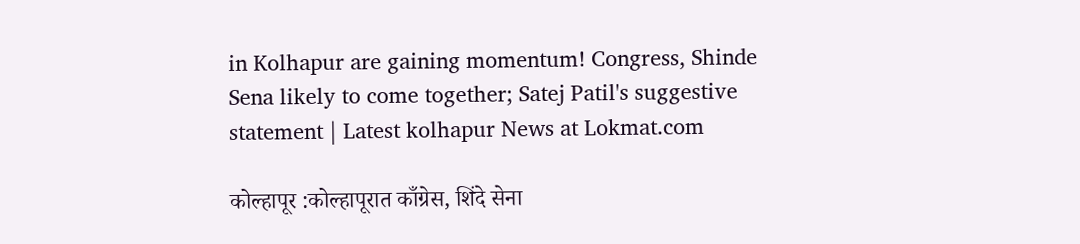in Kolhapur are gaining momentum! Congress, Shinde Sena likely to come together; Satej Patil's suggestive statement | Latest kolhapur News at Lokmat.com

कोल्हापूर :कोल्हापूरात काँग्रेस, शिंदे सेना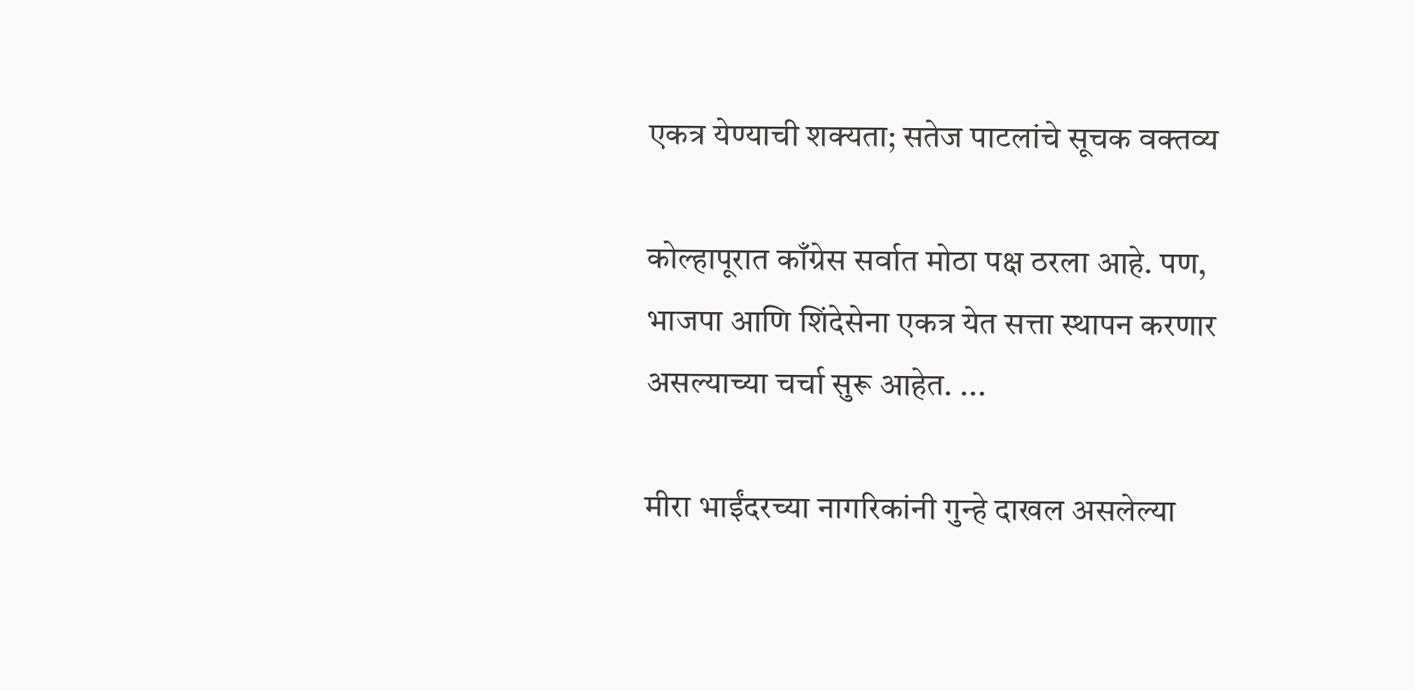एकत्र येण्याची शक्यता; सतेज पाटलांचे सूचक वक्तव्य

कोल्हापूरात काँग्रेस सर्वात मोठा पक्ष ठरला आहे. पण, भाजपा आणि शिंदेसेना एकत्र येत सत्ता स्थापन करणार असल्याच्या चर्चा सुरू आहेत. ...

मीरा भाईंदरच्या नागरिकांनी गुन्हे दाखल असलेल्या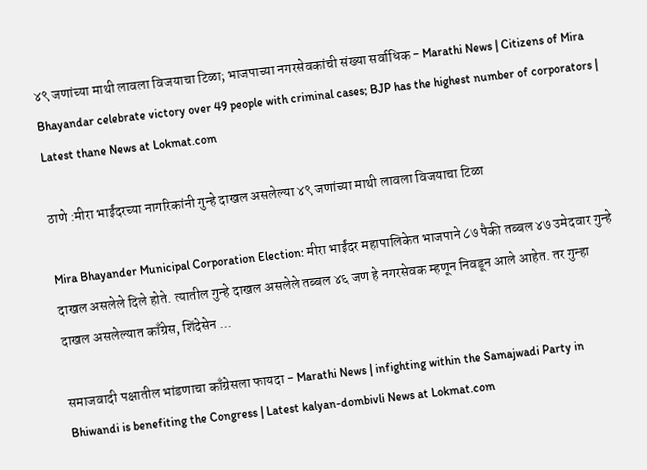४९ जणांच्या माथी लावला विजयाचा टिळा; भाजपाच्या नगरसेवकांची संख्या सर्वाधिक - Marathi News | Citizens of Mira Bhayandar celebrate victory over 49 people with criminal cases; BJP has the highest number of corporators | Latest thane News at Lokmat.com

ठाणे :मीरा भाईंदरच्या नागरिकांनी गुन्हे दाखल असलेल्या ४९ जणांच्या माथी लावला विजयाचा टिळा

Mira Bhayander Municipal Corporation Election: मीरा भाईंदर महापालिकेत भाजपाने ८७ पैकी तब्बल ४७ उमेदवार गुन्हे दाखल असलेले दिले होते. त्यातील गुन्हे दाखल असलेले तब्बल ४६ जण हे नगरसेवक म्हणून निवडून आले आहेत. तर गुन्हा दाखल असलेल्यात काँग्रेस, शिंदेसेन ...

समाजवादी पक्षातील भांडणाचा काँग्रेसला फायदा - Marathi News | infighting within the Samajwadi Party in Bhiwandi is benefiting the Congress | Latest kalyan-dombivli News at Lokmat.com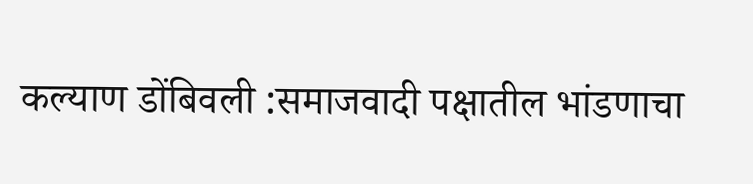कल्याण डोंबिवली :समाजवादी पक्षातील भांडणाचा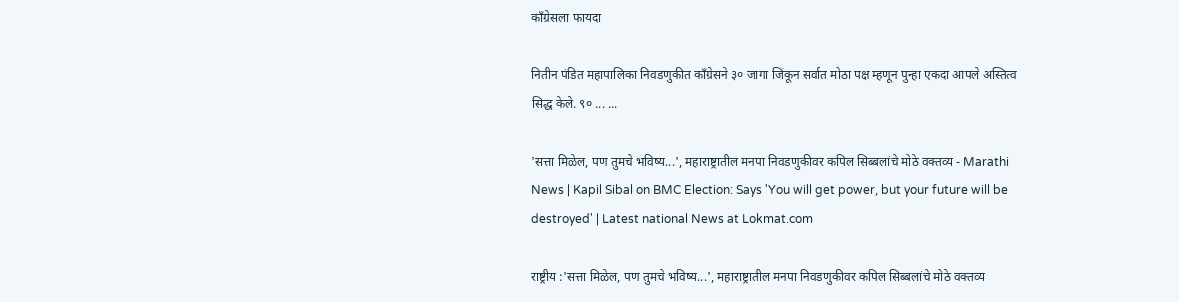काँग्रेसला फायदा

नितीन पंडित महापालिका निवडणुकीत काँग्रेसने ३० जागा जिंकून सर्वात मोठा पक्ष म्हणून पुन्हा एकदा आपले अस्तित्व सिद्ध केले. ९० ... ...

'सत्ता मिळेल, पण तुमचे भविष्य...', महाराष्ट्रातील मनपा निवडणुकीवर कपिल सिब्बलांचे मोठे वक्तव्य - Marathi News | Kapil Sibal on BMC Election: Says 'You will get power, but your future will be destroyed' | Latest national News at Lokmat.com

राष्ट्रीय :'सत्ता मिळेल, पण तुमचे भविष्य...', महाराष्ट्रातील मनपा निवडणुकीवर कपिल सिब्बलांचे मोठे वक्तव्य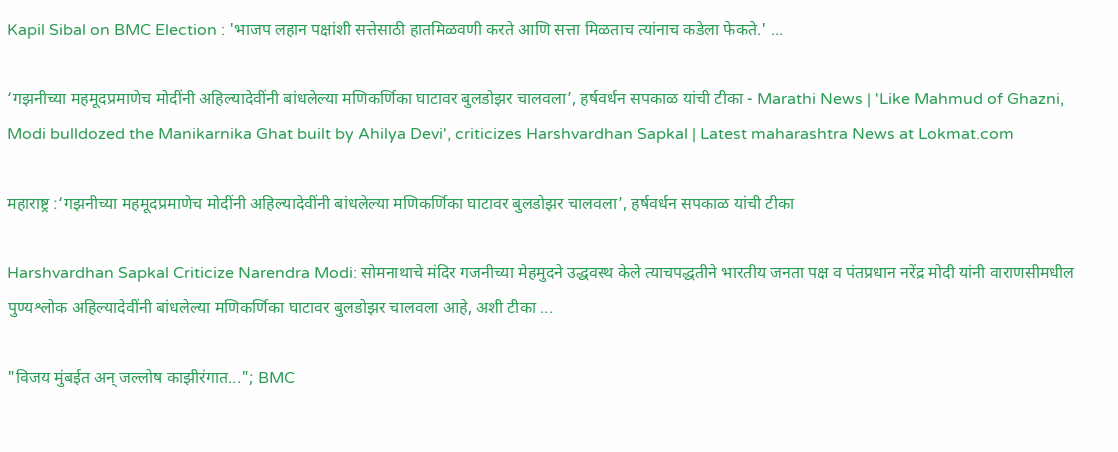Kapil Sibal on BMC Election : 'भाजप लहान पक्षांशी सत्तेसाठी हातमिळवणी करते आणि सत्ता मिळताच त्यांनाच कडेला फेकते.' ...

‘गझनीच्या महमूदप्रमाणेच मोदींनी अहिल्यादेवींनी बांधलेल्या मणिकर्णिका घाटावर बुलडोझर चालवला’, हर्षवर्धन सपकाळ यांची टीका - Marathi News | 'Like Mahmud of Ghazni, Modi bulldozed the Manikarnika Ghat built by Ahilya Devi', criticizes Harshvardhan Sapkal | Latest maharashtra News at Lokmat.com

महाराष्ट्र :‘गझनीच्या महमूदप्रमाणेच मोदींनी अहिल्यादेवींनी बांधलेल्या मणिकर्णिका घाटावर बुलडोझर चालवला’, हर्षवर्धन सपकाळ यांची टीका

Harshvardhan Sapkal Criticize Narendra Modi: सोमनाथाचे मंदिर गजनीच्या मेहमुदने उद्धवस्थ केले त्याचपद्धतीने भारतीय जनता पक्ष व पंतप्रधान नरेंद्र मोदी यांनी वाराणसीमधील पुण्यश्लोक अहिल्यादेवींनी बांधलेल्या मणिकर्णिका घाटावर बुलडोझर चालवला आहे, अशी टीका ...

"विजय मुंबईत अन् जल्लोष काझीरंगात..."; BMC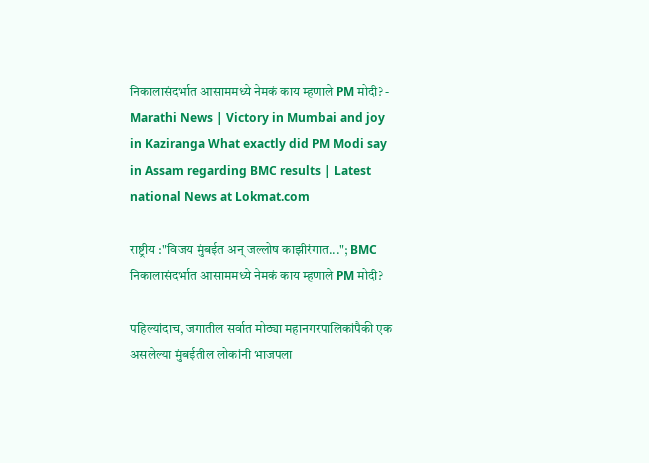निकालासंदर्भात आसाममध्ये नेमकं काय म्हणाले PM मोदी? - Marathi News | Victory in Mumbai and joy in Kaziranga What exactly did PM Modi say in Assam regarding BMC results | Latest national News at Lokmat.com

राष्ट्रीय :"विजय मुंबईत अन् जल्लोष काझीरंगात..."; BMC निकालासंदर्भात आसाममध्ये नेमकं काय म्हणाले PM मोदी?

पहिल्यांदाच, जगातील सर्वात मोठ्या महानगरपालिकांपैकी एक असलेल्या मुंबईतील लोकांनी भाजपला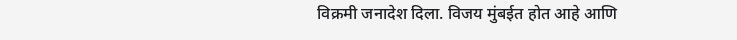विक्रमी जनादेश दिला. विजय मुंबईत होत आहे आणि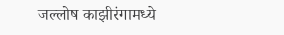जल्लोष काझीरंगामध्ये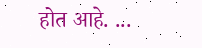होत आहे. ...